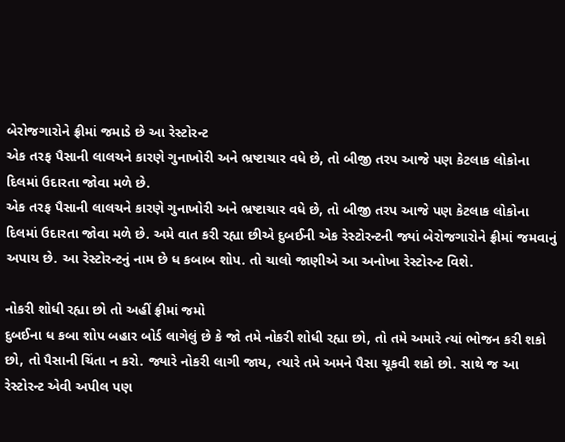બેરોજગારોને ફ્રીમાં જમાડે છે આ રેસ્ટોરન્ટ
એક તરફ પૈસાની લાલચને કારણે ગુનાખોરી અને ભ્રષ્ટાચાર વધે છે, તો બીજી તરપ આજે પણ કેટલાક લોકોના દિલમાં ઉદારતા જોવા મળે છે.
એક તરફ પૈસાની લાલચને કારણે ગુનાખોરી અને ભ્રષ્ટાચાર વધે છે, તો બીજી તરપ આજે પણ કેટલાક લોકોના દિલમાં ઉદારતા જોવા મળે છે. અમે વાત કરી રહ્યા છીએ દુબઈની એક રેસ્ટોરન્ટની જ્યાં બેરોજગારોને ફ્રીમાં જમવાનું અપાય છે. આ રેસ્ટોરન્ટનું નામ છે ધ કબાબ શોપ. તો ચાલો જાણીએ આ અનોખા રેસ્ટોરન્ટ વિશે.

નોકરી શોધી રહ્યા છો તો અહીં ફ્રીમાં જમો
દુબઈના ધ કબા શોપ બહાર બોર્ડ લાગેલું છે કે જો તમે નોકરી શોધી રહ્યા છો, તો તમે અમારે ત્યાં ભોજન કરી શકો છો, તો પૈસાની ચિંતા ન કરો. જ્યારે નોકરી લાગી જાય, ત્યારે તમે અમને પૈસા ચૂકવી શકો છો. સાથે જ આ રેસ્ટોરન્ટ એવી અપીલ પણ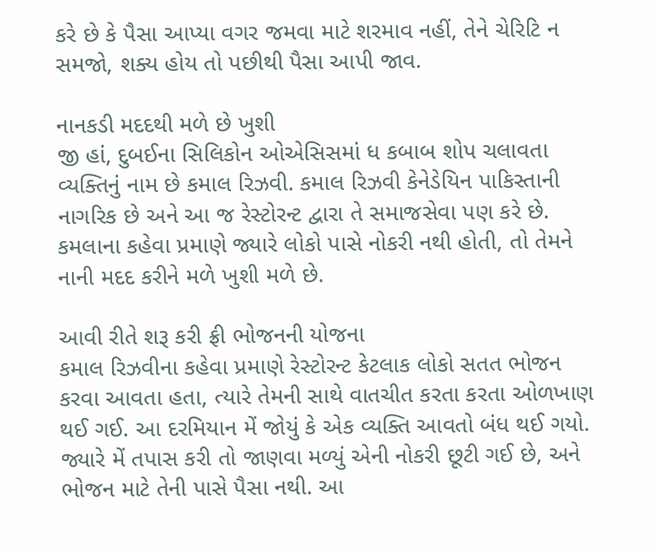કરે છે કે પૈસા આપ્યા વગર જમવા માટે શરમાવ નહીં, તેને ચેરિટિ ન સમજો, શક્ય હોય તો પછીથી પૈસા આપી જાવ.

નાનકડી મદદથી મળે છે ખુશી
જી હાં, દુબઈના સિલિકોન ઓએસિસમાં ધ કબાબ શોપ ચલાવતા વ્યક્તિનું નામ છે કમાલ રિઝવી. કમાલ રિઝવી કેનેડેયિન પાકિસ્તાની નાગરિક છે અને આ જ રેસ્ટોરન્ટ દ્વારા તે સમાજસેવા પણ કરે છે. કમલાના કહેવા પ્રમાણે જ્યારે લોકો પાસે નોકરી નથી હોતી, તો તેમને નાની મદદ કરીને મળે ખુશી મળે છે.

આવી રીતે શરૂ કરી ફ્રી ભોજનની યોજના
કમાલ રિઝવીના કહેવા પ્રમાણે રેસ્ટોરન્ટ કેટલાક લોકો સતત ભોજન કરવા આવતા હતા, ત્યારે તેમની સાથે વાતચીત કરતા કરતા ઓળખાણ થઈ ગઈ. આ દરમિયાન મેં જોયું કે એક વ્યક્તિ આવતો બંધ થઈ ગયો. જ્યારે મેં તપાસ કરી તો જાણવા મળ્યું એની નોકરી છૂટી ગઈ છે, અને ભોજન માટે તેની પાસે પૈસા નથી. આ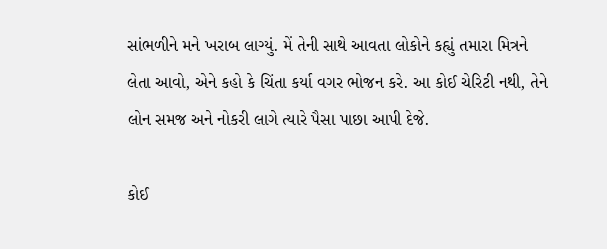સાંભળીને મને ખરાબ લાગ્યું. મેં તેની સાથે આવતા લોકોને કહ્યું તમારા મિત્રને લેતા આવો, એને કહો કે ચિંતા કર્યા વગર ભોજન કરે. આ કોઈ ચેરિટી નથી, તેને લોન સમજ અને નોકરી લાગે ત્યારે પૈસા પાછા આપી દેજે.

કોઈ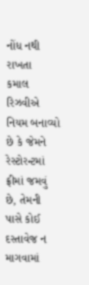નોંધ નથી રાખતા
કમાલ રિઝવીએ નિયમ બનાવ્યો છે કે જેમને રેસ્ટોરન્ટમાં ફ્રીમાં જમવું છે, તેમની પાસે કોઈ દસ્તાવેજ ન માગવામાં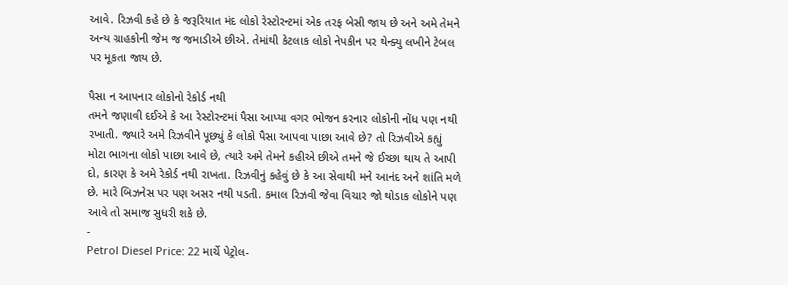આવે. રિઝવી કહે છે કે જરૂરિયાત મંદ લોકો રેસ્ટોરન્ટમાં એક તરફ બેસી જાય છે અને અમે તેમને અન્ય ગ્રાહકોની જેમ જ જમાડીએ છીએ. તેમાંથી કેટલાક લોકો નેપકીન પર થેન્ક્યુ લખીને ટેબલ પર મૂકતા જાય છે.

પૈસા ન આપનાર લોકોનો રેકોર્ડ નથી
તમને જણાવી દઈએ કે આ રેસ્ટોરન્ટમાં પૈસા આપ્યા વગર ભોજન કરનાર લોકોની નોંધ પણ નથી રખાતી. જ્યારે અમે રિઝવીને પૂછ્યું કે લોકો પૈસા આપવા પાછા આવે છે? તો રિઝવીએ કહ્યું મોટા ભાગના લોકો પાછા આવે છે, ત્યારે અમે તેમને કહીએ છીએ તમને જે ઈચ્છા થાય તે આપી દો, કારણ કે અમે રેકોર્ડ નથી રાખતા. રિઝવીનું કહેવું છે કે આ સેવાથી મને આનંદ અને શાંતિ મળે છે. મારે બિઝનેસ પર પણ અસર નથી પડતી. કમાલ રિઝવી જેવા વિચાર જો થોડાક લોકોને પણ આવે તો સમાજ સુધરી શકે છે.
-
Petrol Diesel Price: 22 માર્ચે પેટ્રોલ-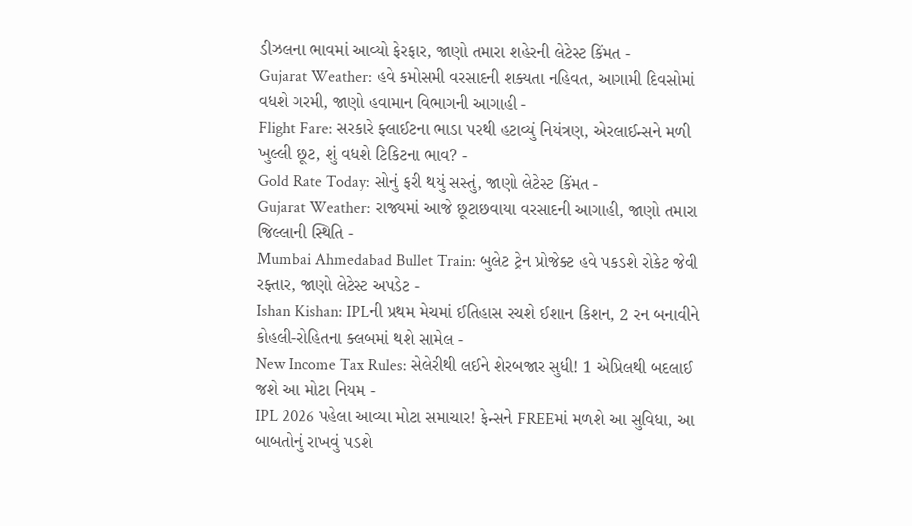ડીઝલના ભાવમાં આવ્યો ફેરફાર, જાણો તમારા શહેરની લેટેસ્ટ કિંમત -
Gujarat Weather: હવે કમોસમી વરસાદની શક્યતા નહિવત, આગામી દિવસોમાં વધશે ગરમી, જાણો હવામાન વિભાગની આગાહી -
Flight Fare: સરકારે ફ્લાઈટના ભાડા પરથી હટાવ્યું નિયંત્રણ, એરલાઈન્સને મળી ખુલ્લી છૂટ, શું વધશે ટિકિટના ભાવ? -
Gold Rate Today: સોનું ફરી થયું સસ્તું, જાણો લેટેસ્ટ કિંમત -
Gujarat Weather: રાજ્યમાં આજે છૂટાછવાયા વરસાદની આગાહી, જાણો તમારા જિલ્લાની સ્થિતિ -
Mumbai Ahmedabad Bullet Train: બુલેટ ટ્રેન પ્રોજેક્ટ હવે પકડશે રોકેટ જેવી રફ્તાર, જાણો લેટેસ્ટ અપડેટ -
Ishan Kishan: IPLની પ્રથમ મેચમાં ઈતિહાસ રચશે ઈશાન કિશન, 2 રન બનાવીને કોહલી-રોહિતના ક્લબમાં થશે સામેલ -
New Income Tax Rules: સેલેરીથી લઈને શેરબજાર સુધી! 1 એપ્રિલથી બદલાઈ જશે આ મોટા નિયમ -
IPL 2026 પહેલા આવ્યા મોટા સમાચાર! ફેન્સને FREEમાં મળશે આ સુવિધા, આ બાબતોનું રાખવું પડશે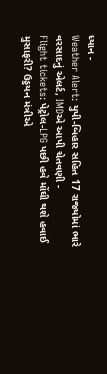ધ્યાન -
Weather Alert: યુપી-બિહાર સહિત 17 રાજ્યોમાં ભારે વરસાદનું એલર્ટ, IMDએ આપી ચેતવણી -
Flight tickets: પેટ્રોલ-LPG પછી હવે મોંઘી થશે હવાઈ મુસાફરી? ઉડ્ડયન મંત્રીએ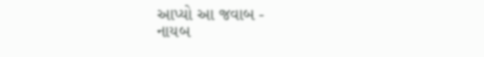આપ્યો આ જવાબ -
નાયબ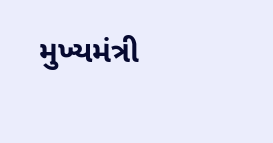મુખ્યમંત્રી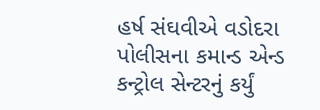હર્ષ સંઘવીએ વડોદરા પોલીસના કમાન્ડ એન્ડ કન્ટ્રોલ સેન્ટરનું કર્યું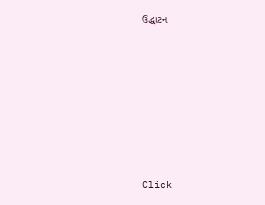ઉદ્ધાટન










Click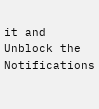it and Unblock the Notifications